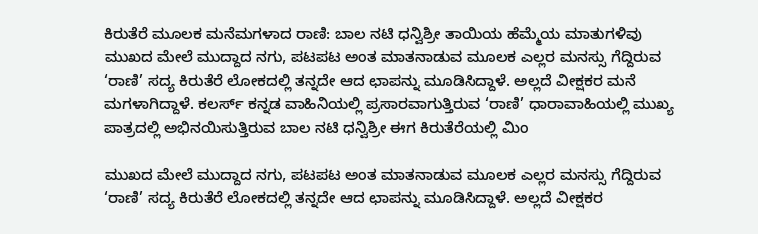ಕಿರುತೆರೆ ಮೂಲಕ ಮನೆಮಗಳಾದ ರಾಣಿ: ಬಾಲ ನಟಿ ಧನ್ವಿಶ್ರೀ ತಾಯಿಯ ಹೆಮ್ಮೆಯ ಮಾತುಗಳಿವು
ಮುಖದ ಮೇಲೆ ಮುದ್ದಾದ ನಗು, ಪಟಪಟ ಅಂತ ಮಾತನಾಡುವ ಮೂಲಕ ಎಲ್ಲರ ಮನಸ್ಸು ಗೆದ್ದಿರುವ ‘ರಾಣಿ’ ಸದ್ಯ ಕಿರುತೆರೆ ಲೋಕದಲ್ಲಿ ತನ್ನದೇ ಆದ ಛಾಪನ್ನು ಮೂಡಿಸಿದ್ದಾಳೆ. ಅಲ್ಲದೆ ವೀಕ್ಷಕರ ಮನೆ ಮಗಳಾಗಿದ್ದಾಳೆ. ಕಲರ್ಸ್ ಕನ್ನಡ ವಾಹಿನಿಯಲ್ಲಿ ಪ್ರಸಾರವಾಗುತ್ತಿರುವ ‘ರಾಣಿ’ ಧಾರಾವಾಹಿಯಲ್ಲಿ ಮುಖ್ಯ ಪಾತ್ರದಲ್ಲಿ ಅಭಿನಯಿಸುತ್ತಿರುವ ಬಾಲ ನಟಿ ಧನ್ವಿಶ್ರೀ ಈಗ ಕಿರುತೆರೆಯಲ್ಲಿ ಮಿಂ

ಮುಖದ ಮೇಲೆ ಮುದ್ದಾದ ನಗು, ಪಟಪಟ ಅಂತ ಮಾತನಾಡುವ ಮೂಲಕ ಎಲ್ಲರ ಮನಸ್ಸು ಗೆದ್ದಿರುವ ‘ರಾಣಿ’ ಸದ್ಯ ಕಿರುತೆರೆ ಲೋಕದಲ್ಲಿ ತನ್ನದೇ ಆದ ಛಾಪನ್ನು ಮೂಡಿಸಿದ್ದಾಳೆ. ಅಲ್ಲದೆ ವೀಕ್ಷಕರ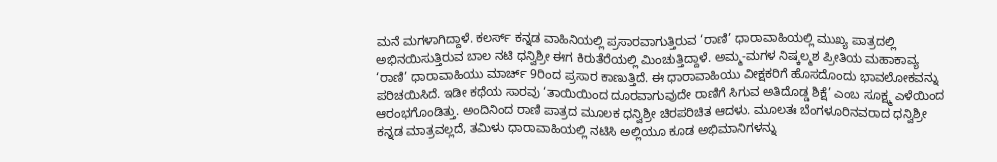ಮನೆ ಮಗಳಾಗಿದ್ದಾಳೆ. ಕಲರ್ಸ್ ಕನ್ನಡ ವಾಹಿನಿಯಲ್ಲಿ ಪ್ರಸಾರವಾಗುತ್ತಿರುವ ‘ರಾಣಿ’ ಧಾರಾವಾಹಿಯಲ್ಲಿ ಮುಖ್ಯ ಪಾತ್ರದಲ್ಲಿ ಅಭಿನಯಿಸುತ್ತಿರುವ ಬಾಲ ನಟಿ ಧನ್ವಿಶ್ರೀ ಈಗ ಕಿರುತೆರೆಯಲ್ಲಿ ಮಿಂಚುತ್ತಿದ್ದಾಳೆ. ಅಮ್ಮ-ಮಗಳ ನಿಷ್ಕಲ್ಮಶ ಪ್ರೀತಿಯ ಮಹಾಕಾವ್ಯ ‘ರಾಣಿ’ ಧಾರಾವಾಹಿಯು ಮಾರ್ಚ್ 9ರಿಂದ ಪ್ರಸಾರ ಕಾಣುತ್ತಿದೆ. ಈ ಧಾರಾವಾಹಿಯು ವೀಕ್ಷಕರಿಗೆ ಹೊಸದೊಂದು ಭಾವಲೋಕವನ್ನು ಪರಿಚಯಿಸಿದೆ. ಇಡೀ ಕಥೆಯ ಸಾರವು ‘ತಾಯಿಯಿಂದ ದೂರವಾಗುವುದೇ ರಾಣಿಗೆ ಸಿಗುವ ಅತಿದೊಡ್ಡ ಶಿಕ್ಷೆ’ ಎಂಬ ಸೂಕ್ಷ್ಮ ಎಳೆಯಿಂದ ಆರಂಭಗೊಂಡಿತ್ತು. ಅಂದಿನಿಂದ ರಾಣಿ ಪಾತ್ರದ ಮೂಲಕ ಧನ್ವಿಶ್ರೀ ಚಿರಪರಿಚಿತ ಆದಳು. ಮೂಲತಃ ಬೆಂಗಳೂರಿನವರಾದ ಧನ್ವಿಶ್ರೀ ಕನ್ನಡ ಮಾತ್ರವಲ್ಲದೆ, ತಮಿಳು ಧಾರಾವಾಹಿಯಲ್ಲಿ ನಟಿಸಿ ಅಲ್ಲಿಯೂ ಕೂಡ ಅಭಿಮಾನಿಗಳನ್ನು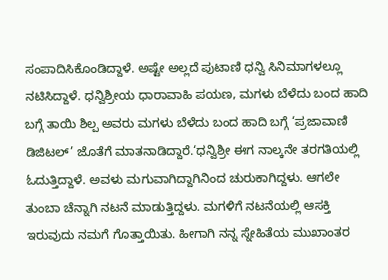ಸಂಪಾದಿಸಿಕೊಂಡಿದ್ದಾಳೆ. ಅಷ್ಟೇ ಅಲ್ಲದೆ ಪುಟಾಣಿ ಧನ್ವಿ ಸಿನಿಮಾಗಳಲ್ಲೂ ನಟಿಸಿದ್ದಾಳೆ. ಧನ್ವಿಶ್ರೀಯ ಧಾರಾವಾಹಿ ಪಯಣ, ಮಗಳು ಬೆಳೆದು ಬಂದ ಹಾದಿ ಬಗ್ಗೆ ತಾಯಿ ಶಿಲ್ಪ ಅವರು ಮಗಳು ಬೆಳೆದು ಬಂದ ಹಾದಿ ಬಗ್ಗೆ ‘ಪ್ರಜಾವಾಣಿ ಡಿಜಿಟಲ್’ ಜೊತೆಗೆ ಮಾತನಾಡಿದ್ದಾರೆ.‘ಧನ್ವಿಶ್ರೀ ಈಗ ನಾಲ್ಕನೇ ತರಗತಿಯಲ್ಲಿ ಓದುತ್ತಿದ್ದಾಳೆ. ಅವಳು ಮಗುವಾಗಿದ್ದಾಗಿನಿಂದ ಚುರುಕಾಗಿದ್ದಳು. ಆಗಲೇ ತುಂಬಾ ಚೆನ್ನಾಗಿ ನಟನೆ ಮಾಡುತ್ತಿದ್ದಳು. ಮಗಳಿಗೆ ನಟನೆಯಲ್ಲಿ ಆಸಕ್ತಿ ಇರುವುದು ನಮಗೆ ಗೊತ್ತಾಯಿತು. ಹೀಗಾಗಿ ನನ್ನ ಸ್ನೇಹಿತೆಯ ಮುಖಾಂತರ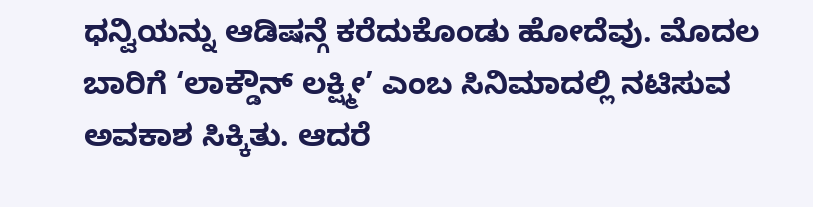ಧನ್ವಿಯನ್ನು ಆಡಿಷನ್ಗೆ ಕರೆದುಕೊಂಡು ಹೋದೆವು. ಮೊದಲ ಬಾರಿಗೆ ‘ಲಾಕ್ಡೌನ್ ಲಕ್ಷ್ಮೀ’ ಎಂಬ ಸಿನಿಮಾದಲ್ಲಿ ನಟಿಸುವ ಅವಕಾಶ ಸಿಕ್ಕಿತು. ಆದರೆ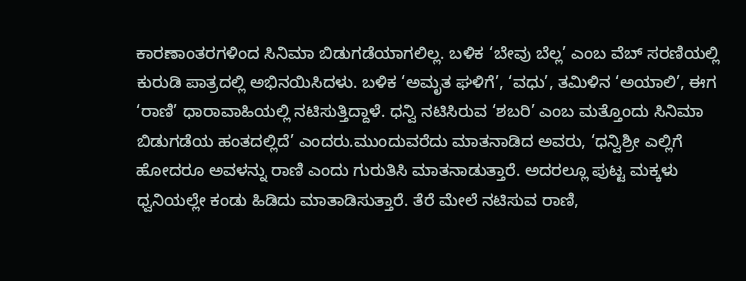ಕಾರಣಾಂತರಗಳಿಂದ ಸಿನಿಮಾ ಬಿಡುಗಡೆಯಾಗಲಿಲ್ಲ. ಬಳಿಕ ‘ಬೇವು ಬೆಲ್ಲ’ ಎಂಬ ವೆಬ್ ಸರಣಿಯಲ್ಲಿ ಕುರುಡಿ ಪಾತ್ರದಲ್ಲಿ ಅಭಿನಯಿಸಿದಳು. ಬಳಿಕ ‘ಅಮೃತ ಘಳಿಗೆ’, ‘ವಧು’, ತಮಿಳಿನ ‘ಅಯಾಲಿ’, ಈಗ ‘ರಾಣಿ’ ಧಾರಾವಾಹಿಯಲ್ಲಿ ನಟಿಸುತ್ತಿದ್ದಾಳೆ. ಧನ್ವಿ ನಟಿಸಿರುವ ‘ಶಬರಿ’ ಎಂಬ ಮತ್ತೊಂದು ಸಿನಿಮಾ ಬಿಡುಗಡೆಯ ಹಂತದಲ್ಲಿದೆ’ ಎಂದರು.ಮುಂದುವರೆದು ಮಾತನಾಡಿದ ಅವರು, ‘ಧನ್ವಿಶ್ರೀ ಎಲ್ಲಿಗೆ ಹೋದರೂ ಅವಳನ್ನು ರಾಣಿ ಎಂದು ಗುರುತಿಸಿ ಮಾತನಾಡುತ್ತಾರೆ. ಅದರಲ್ಲೂ ಪುಟ್ಟ ಮಕ್ಕಳು ಧ್ವನಿಯಲ್ಲೇ ಕಂಡು ಹಿಡಿದು ಮಾತಾಡಿಸುತ್ತಾರೆ. ತೆರೆ ಮೇಲೆ ನಟಿಸುವ ರಾಣಿ,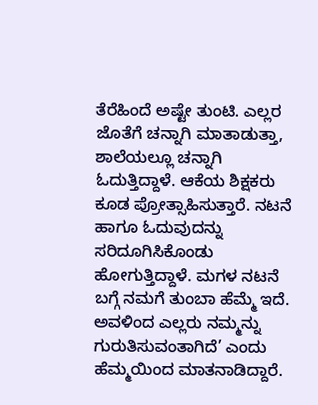ತೆರೆಹಿಂದೆ ಅಷ್ಟೇ ತುಂಟಿ. ಎಲ್ಲರ ಜೊತೆಗೆ ಚನ್ನಾಗಿ ಮಾತಾಡುತ್ತಾ, ಶಾಲೆಯಲ್ಲೂ ಚನ್ನಾಗಿ ಓದುತ್ತಿದ್ದಾಳೆ. ಆಕೆಯ ಶಿಕ್ಷಕರು ಕೂಡ ಪ್ರೋತ್ಸಾಹಿಸುತ್ತಾರೆ. ನಟನೆ ಹಾಗೂ ಓದುವುದನ್ನು ಸರಿದೂಗಿಸಿಕೊಂಡು ಹೋಗುತ್ತಿದ್ದಾಳೆ. ಮಗಳ ನಟನೆ ಬಗ್ಗೆ ನಮಗೆ ತುಂಬಾ ಹೆಮ್ಮೆ ಇದೆ. ಅವಳಿಂದ ಎಲ್ಲರು ನಮ್ಮನ್ನು ಗುರುತಿಸುವಂತಾಗಿದೆ’ ಎಂದು ಹೆಮ್ಮಯಿಂದ ಮಾತನಾಡಿದ್ದಾರೆ.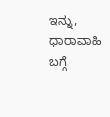ಇನ್ನು, ಧಾರಾವಾಹಿ ಬಗ್ಗೆ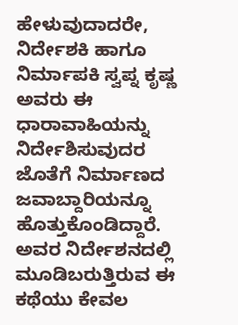ಹೇಳುವುದಾದರೇ, ನಿರ್ದೇಶಕಿ ಹಾಗೂ ನಿರ್ಮಾಪಕಿ ಸ್ವಪ್ನ ಕೃಷ್ಣ ಅವರು ಈ ಧಾರಾವಾಹಿಯನ್ನು ನಿರ್ದೇಶಿಸುವುದರ ಜೊತೆಗೆ ನಿರ್ಮಾಣದ ಜವಾಬ್ದಾರಿಯನ್ನೂ ಹೊತ್ತುಕೊಂಡಿದ್ದಾರೆ. ಅವರ ನಿರ್ದೇಶನದಲ್ಲಿ ಮೂಡಿಬರುತ್ತಿರುವ ಈ ಕಥೆಯು ಕೇವಲ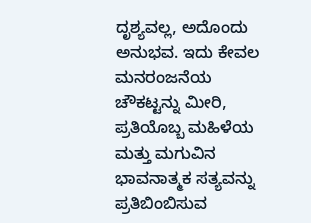ದೃಶ್ಯವಲ್ಲ, ಅದೊಂದು ಅನುಭವ. ಇದು ಕೇವಲ ಮನರಂಜನೆಯ ಚೌಕಟ್ಟನ್ನು ಮೀರಿ, ಪ್ರತಿಯೊಬ್ಬ ಮಹಿಳೆಯ ಮತ್ತು ಮಗುವಿನ ಭಾವನಾತ್ಮಕ ಸತ್ಯವನ್ನು ಪ್ರತಿಬಿಂಬಿಸುವ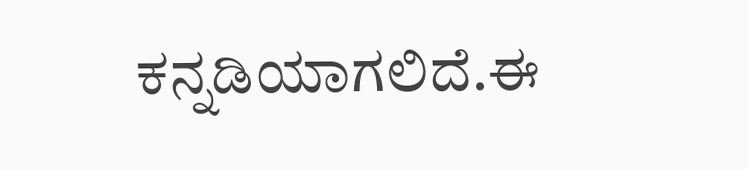ಕನ್ನಡಿಯಾಗಲಿದೆ.ಈ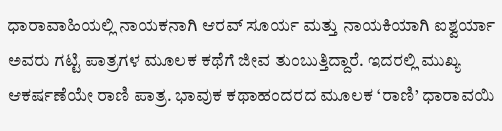ಧಾರಾವಾಹಿಯಲ್ಲಿ ನಾಯಕನಾಗಿ ಆರವ್ ಸೂರ್ಯ ಮತ್ತು ನಾಯಕಿಯಾಗಿ ಐಶ್ವರ್ಯಾ ಅವರು ಗಟ್ಟಿ ಪಾತ್ರಗಳ ಮೂಲಕ ಕಥೆಗೆ ಜೀವ ತುಂಬುತ್ತಿದ್ದಾರೆ. ಇದರಲ್ಲಿ ಮುಖ್ಯ ಆಕರ್ಷಣೆಯೇ ರಾಣಿ ಪಾತ್ರ. ಭಾವುಕ ಕಥಾಹಂದರದ ಮೂಲಕ ‘ರಾಣಿ’ ಧಾರಾವಯಿ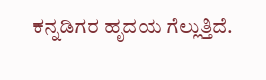ಕನ್ನಡಿಗರ ಹೃದಯ ಗೆಲ್ಲುತ್ತಿದೆ.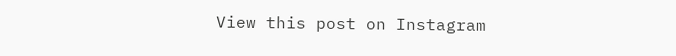View this post on Instagram